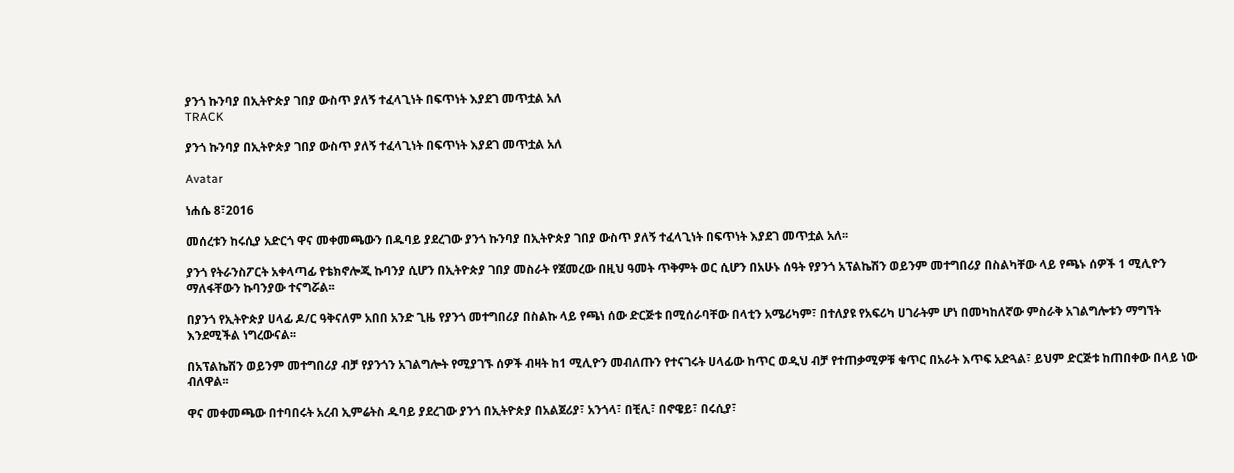ያንጎ ኩንባያ በኢትዮጵያ ገበያ ውስጥ ያለኝ ተፈላጊነት በፍጥነት እያደገ መጥቷል አለ
TRACK

ያንጎ ኩንባያ በኢትዮጵያ ገበያ ውስጥ ያለኝ ተፈላጊነት በፍጥነት እያደገ መጥቷል አለ

Avatar

ነሐሴ 8፣2016

መሰረቱን ከሩሲያ አድርጎ ዋና መቀመጫውን በዱባይ ያደረገው ያንጎ ኩንባያ በኢትዮጵያ ገበያ ውስጥ ያለኝ ተፈላጊነት በፍጥነት እያደገ መጥቷል አለ፡፡

ያንጎ የትራንስፖርት አቀላጣፊ የቴክኖሎጂ ኩባንያ ሲሆን በኢትዮጵያ ገበያ መስራት የጀመረው በዚህ ዓመት ጥቅምት ወር ሲሆን በአሁኑ ሰዓት የያንጎ አፕልኬሽን ወይንም መተግበሪያ በስልካቸው ላይ የጫኑ ሰዎች 1 ሚሊዮን ማለፋቸውን ኩባንያው ተናግሯል፡፡

በያንጎ የኢትዮጵያ ሀላፊ ዶ/ር ዓቅናለም አበበ አንድ ጊዜ የያንጎ መተግበሪያ በስልኩ ላይ የጫነ ሰው ድርጅቱ በሚሰራባቸው በላቲን አሜሪካም፣ በተለያዩ የአፍሪካ ሀገራትም ሆነ በመካከለኛው ምስራቅ አገልግሎቱን ማግኘት እንደሚችል ነግረውናል፡፡

በአፕልኬሽን ወይንም መተግበሪያ ብቻ የያንጎን አገልግሎት የሚያገኙ ሰዎች ብዛት ከ1 ሚሊዮን መብለጡን የተናገሩት ሀላፊው ከጥር ወዲህ ብቻ የተጠቃሚዎቹ ቁጥር በአራት እጥፍ አድጓል፣ ይህም ድርጅቱ ከጠበቀው በላይ ነው ብለዋል፡፡

ዋና መቀመጫው በተባበሩት አረብ ኢምሬትስ ዱባይ ያደረገው ያንጎ በኢትዮጵያ በአልጀሪያ፣ አንጎላ፣ በቺሊ፣ በኖዌይ፣ በሩሲያ፣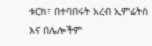ቱርክ፣ በተባበሩት አረብ ኢምሬትስ እና በሌሎችም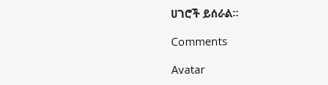ሀገሮች ይሰራል፡፡

Comments

Avatar